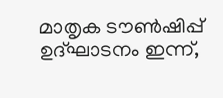മാതൃക ടൗണ്‍ഷിപ്പ് ഉദ്ഘാടനം ഇന്ന്,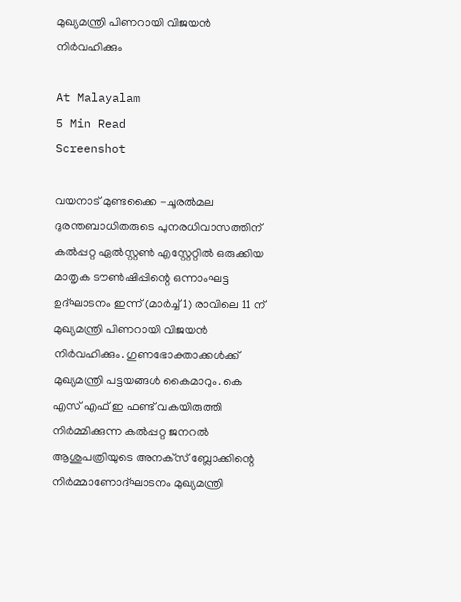മുഖ്യമന്ത്രി പിണറായി വിജയന്‍ നിര്‍വഹിക്കും

At Malayalam
5 Min Read
Screenshot

വയനാട് മുണ്ടക്കൈ -ചൂരല്‍മല ദുരന്തബാധിതരുടെ പുനരധിവാസത്തിന് കല്‍പ്പറ്റ ഏല്‍സ്റ്റണ്‍ എസ്റ്റേറ്റില്‍ ഒരുക്കിയ മാതൃക ടൗണ്‍ഷിപ്പിന്റെ ഒന്നാംഘട്ട ഉദ്ഘാടനം ഇന്ന് (മാര്‍ച്ച് 1) രാവിലെ 11 ന് മുഖ്യമന്ത്രി പിണറായി വിജയന്‍ നിര്‍വഹിക്കും. ഗുണഭോക്താക്കള്‍ക്ക് മുഖ്യമന്ത്രി പട്ടയങ്ങള്‍ കൈമാറും. കെ എസ് എഫ് ഇ ഫണ്ട് വകയിരുത്തി നിര്‍മ്മിക്കുന്ന കല്‍പ്പറ്റ ജനറല്‍ ആശുപത്രിയുടെ അനക്‌സ് ബ്ലോക്കിന്റെ നിര്‍മ്മാണോദ്ഘാടനം മുഖ്യമന്ത്രി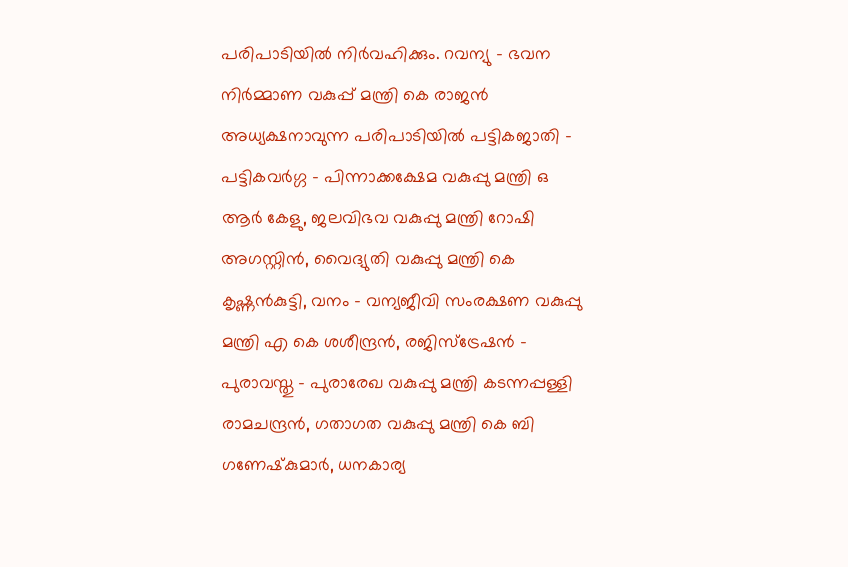പരിപാടിയില്‍ നിര്‍വഹിക്കും. റവന്യു – ഭവന നിര്‍മ്മാണ വകുപ്പ് മന്ത്രി കെ രാജന്‍ അധ്യക്ഷനാവുന്ന പരിപാടിയില്‍ പട്ടികജാതി – പട്ടികവര്‍ഗ്ഗ – പിന്നാക്കക്ഷേമ വകുപ്പു മന്ത്രി ഒ ആര്‍ കേളു, ജലവിഭവ വകുപ്പു മന്ത്രി റോഷി അഗസ്റ്റിന്‍, വൈദ്യുതി വകുപ്പു മന്ത്രി കെ കൃഷ്ണന്‍കുട്ടി, വനം – വന്യജീവി സംരക്ഷണ വകുപ്പു മന്ത്രി എ കെ ശശീന്ദ്രന്‍, രജിസ്‌ട്രേഷന്‍ – പുരാവസ്തു – പുരാരേഖ വകുപ്പു മന്ത്രി കടന്നപ്പള്ളി രാമചന്ദ്രന്‍, ഗതാഗത വകുപ്പു മന്ത്രി കെ ബി ഗണേഷ്‌കുമാര്‍, ധനകാര്യ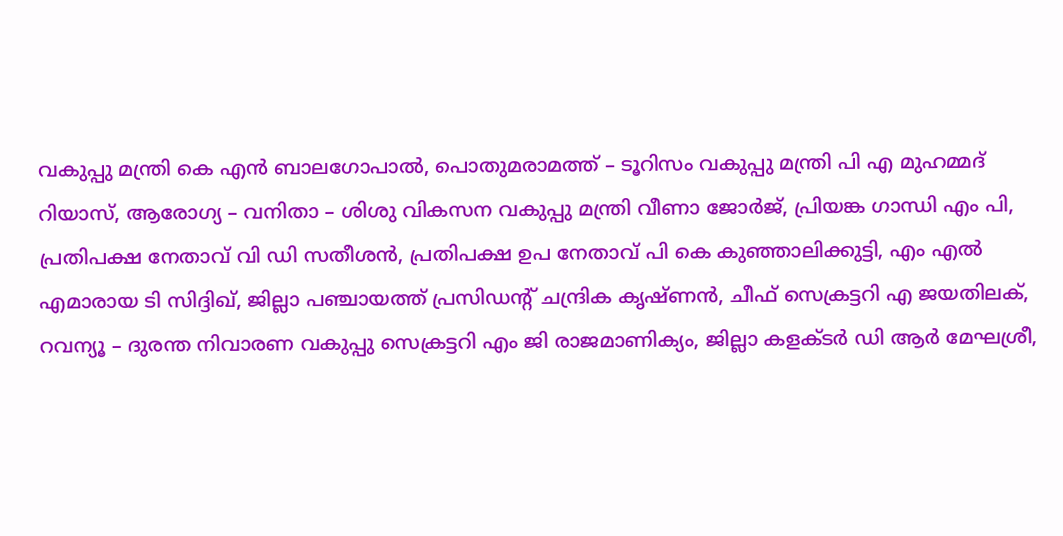വകുപ്പു മന്ത്രി കെ എന്‍ ബാലഗോപാല്‍, പൊതുമരാമത്ത് – ടൂറിസം വകുപ്പു മന്ത്രി പി എ മുഹമ്മദ് റിയാസ്, ആരോഗ്യ – വനിതാ – ശിശു വികസന വകുപ്പു മന്ത്രി വീണാ ജോര്‍ജ്, പ്രിയങ്ക ഗാന്ധി എം പി, പ്രതിപക്ഷ നേതാവ് വി ഡി സതീശന്‍, പ്രതിപക്ഷ ഉപ നേതാവ് പി കെ കുഞ്ഞാലിക്കുട്ടി, എം എല്‍ എമാരായ ടി സിദ്ദിഖ്, ജില്ലാ പഞ്ചായത്ത് പ്രസിഡന്റ് ചന്ദ്രിക കൃഷ്ണന്‍, ചീഫ് സെക്രട്ടറി എ ജയതിലക്, റവന്യൂ – ദുരന്ത നിവാരണ വകുപ്പു സെക്രട്ടറി എം ജി രാജമാണിക്യം, ജില്ലാ കളക്ടര്‍ ഡി ആര്‍ മേഘശ്രീ,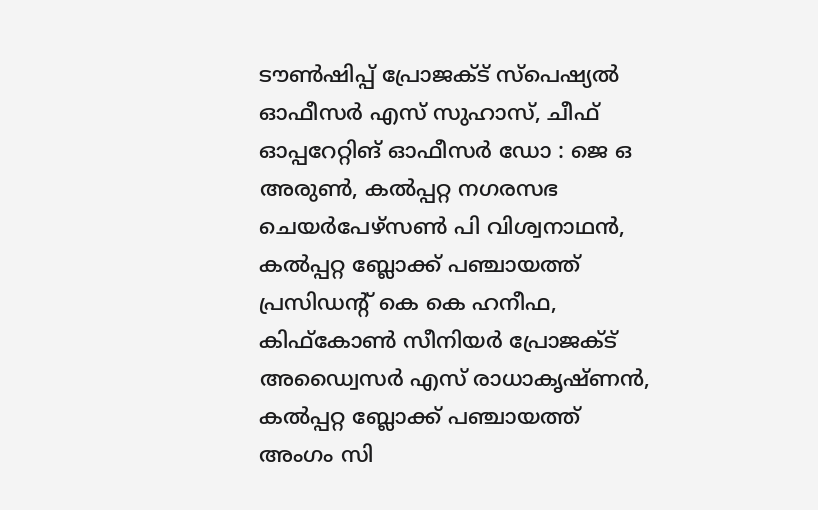ടൗണ്‍ഷിപ്പ് പ്രോജക്ട് സ്‌പെഷ്യല്‍ ഓഫീസര്‍ എസ് സുഹാസ്, ചീഫ് ഓപ്പറേറ്റിങ് ഓഫീസര്‍ ഡോ : ജെ ഒ അരുണ്‍, കല്‍പ്പറ്റ നഗരസഭ ചെയര്‍പേഴ്‌സണ്‍ പി വിശ്വനാഥന്‍, കല്‍പ്പറ്റ ബ്ലോക്ക് പഞ്ചായത്ത് പ്രസിഡന്റ് കെ കെ ഹനീഫ, കിഫ്‌കോണ്‍ സീനിയര്‍ പ്രോജക്ട് അഡ്വൈസര്‍ എസ് രാധാകൃഷ്ണന്‍, കല്‍പ്പറ്റ ബ്ലോക്ക് പഞ്ചായത്ത് അംഗം സി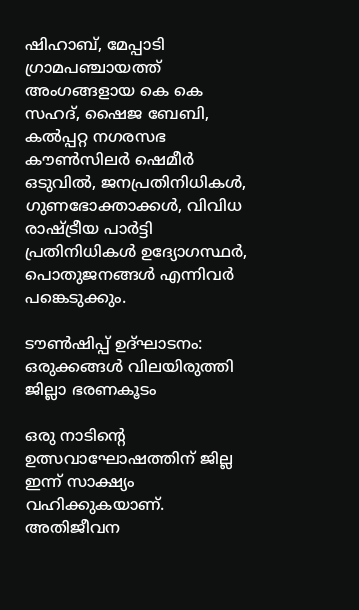ഷിഹാബ്, മേപ്പാടി ഗ്രാമപഞ്ചായത്ത് അംഗങ്ങളായ കെ കെ സഹദ്, ഷൈജ ബേബി, കല്‍പ്പറ്റ നഗരസഭ കൗണ്‍സിലര്‍ ഷെമീര്‍ ഒടുവില്‍, ജനപ്രതിനിധികള്‍, ഗുണഭോക്താക്കള്‍, വിവിധ രാഷ്ട്രീയ പാര്‍ട്ടി പ്രതിനിധികള്‍ ഉദ്യോഗസ്ഥര്‍, പൊതുജനങ്ങള്‍ എന്നിവര്‍ പങ്കെടുക്കും.

ടൗണ്‍ഷിപ്പ് ഉദ്ഘാടനം:
ഒരുക്കങ്ങൾ വിലയിരുത്തി ജില്ലാ ഭരണകൂടം

ഒരു നാടിന്റെ ഉത്സവാഘോഷത്തിന് ജില്ല ഇന്ന് സാക്ഷ്യം വഹിക്കുകയാണ്. അതിജീവന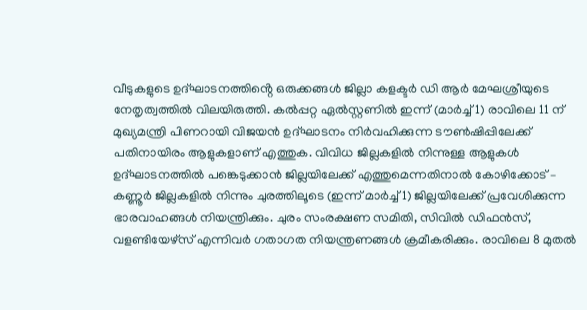വീടുകളുടെ ഉദ്ഘാടനത്തിൻ്റെ ഒരുക്കങ്ങൾ ജില്ലാ കളക്ടര്‍ ഡി ആര്‍ മേഘശ്രീയുടെ നേതൃത്വത്തില്‍ വിലയിരുത്തി. കല്‍പ്പറ്റ ഏല്‍സ്റ്റണില്‍ ഇന്ന് (മാര്‍ച്ച് 1) രാവിലെ 11 ന് മുഖ്യമന്ത്രി പിണറായി വിജയന്‍ ഉദ്ഘാടനം നിര്‍വഹിക്കുന്ന ടൗണ്‍ഷിപ്പിലേക്ക് പതിനായിരം ആളുകളാണ് എത്തുക. വിവിധ ജില്ലകളില്‍ നിന്നുള്ള ആളുകള്‍ ഉദ്ഘാടനത്തില്‍ പങ്കെടുക്കാന്‍ ജില്ലയിലേക്ക് എത്തുമെന്നതിനാല്‍ കോഴിക്കോട് – കണ്ണൂര്‍ ജില്ലകളില്‍ നിന്നും ചുരത്തിലൂടെ (ഇന്ന് മാര്‍ച്ച് 1) ജില്ലയിലേക്ക് പ്രവേശിക്കുന്ന ഭാരവാഹങ്ങള്‍ നിയന്ത്രിക്കും. ചുരം സംരക്ഷണ സമിതി, സിവില്‍ ഡിഫന്‍സ്, വളണ്ടിയേഴ്‌സ് എന്നിവര്‍ ഗതാഗത നിയന്ത്രണങ്ങള്‍ ക്രമീകരിക്കും. രാവിലെ 8 മുതല്‍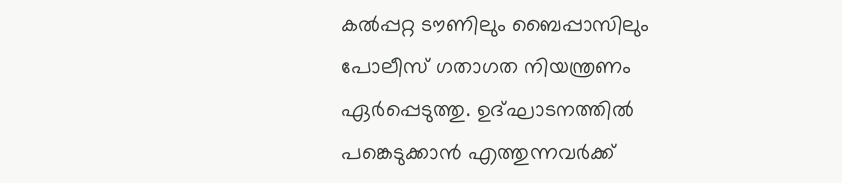കല്‍പ്പറ്റ ടൗണിലും ബൈപ്പാസിലും പോലീസ് ഗതാഗത നിയന്ത്രണം ഏര്‍പ്പെടുത്തു. ഉദ്ഘാടനത്തില്‍ പങ്കെടുക്കാന്‍ എത്തുന്നവര്‍ക്ക്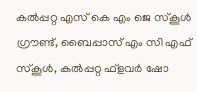കല്‍പ്പറ്റ എസ് കെ എം ജെ സ്‌കൂള്‍ ഗ്രൗണ്ട്, ബൈപ്പാസ് എം സി എഫ് സ്‌കൂള്‍, കല്‍പ്പറ്റ ഫ്‌ളവര്‍ ഷോ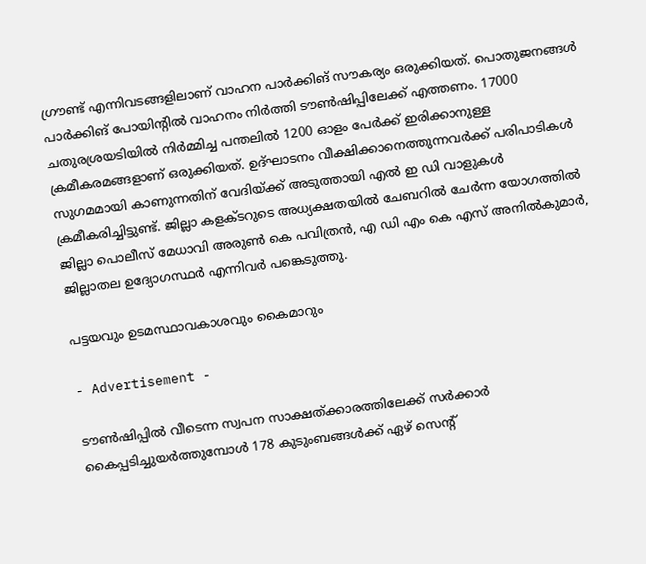ഗ്രൗണ്ട് എന്നിവടങ്ങളിലാണ് വാഹന പാര്‍ക്കിങ് സൗകര്യം ഒരുക്കിയത്. പൊതുജനങ്ങള്‍ പാര്‍ക്കിങ് പോയിന്റില്‍ വാഹനം നിര്‍ത്തി ടൗണ്‍ഷിപ്പിലേക്ക് എത്തണം. 17000 ചതുരശ്രയടിയില്‍ നിര്‍മ്മിച്ച പന്തലില്‍ 1200 ഓളം പേര്‍ക്ക് ഇരിക്കാനുള്ള ക്രമീകരമങ്ങളാണ് ഒരുക്കിയത്. ഉദ്ഘാടനം വീക്ഷിക്കാനെത്തുന്നവര്‍ക്ക് പരിപാടികള്‍ സുഗമമായി കാണുന്നതിന് വേദിയ്ക്ക് അടുത്തായി എല്‍ ഇ ഡി വാളുകള്‍ ക്രമീകരിച്ചിട്ടുണ്ട്. ജില്ലാ കളക്ടറുടെ അധ്യക്ഷതയില്‍ ചേബറില്‍ ചേര്‍ന്ന യോഗത്തില്‍ ജില്ലാ പൊലീസ് മേധാവി അരുണ്‍ കെ പവിത്രന്‍, എ ഡി എം കെ എസ് അനില്‍കുമാര്‍, ജില്ലാതല ഉദ്യോഗസ്ഥര്‍ എന്നിവര്‍ പങ്കെടുത്തു.

പട്ടയവും ഉടമസ്ഥാവകാശവും കൈമാറും

- Advertisement -

ടൗണ്‍ഷിപ്പില്‍ വീടെന്ന സ്വപന സാക്ഷത്ക്കാരത്തിലേക്ക് സര്‍ക്കാര്‍ കൈപ്പടിച്ചുയര്‍ത്തുമ്പോള്‍ 178 കുടുംബങ്ങള്‍ക്ക് ഏഴ് സെന്റ്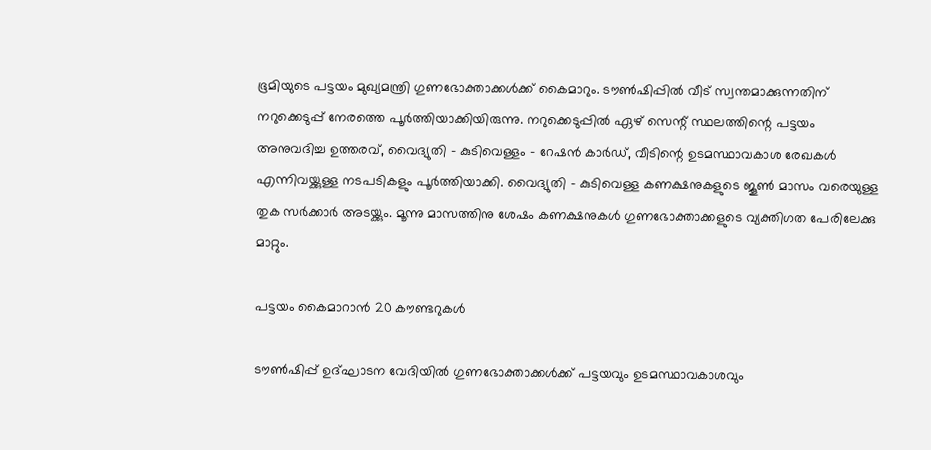ഭൂമിയുടെ പട്ടയം മുഖ്യമന്ത്രി ഗുണഭോക്താക്കള്‍ക്ക് കൈമാറും. ടൗണ്‍ഷിപ്പില്‍ വീട് സ്വന്തമാക്കുന്നതിന് നറുക്കെടുപ്പ് നേരത്തെ പൂര്‍ത്തിയാക്കിയിരുന്നു. നറുക്കെടുപ്പില്‍ ഏഴ് സെന്റ് സ്ഥലത്തിന്റെ പട്ടയം അനുവദിച്ച ഉത്തരവ്, വൈദ്യുതി – കുടിവെള്ളം – റേഷന്‍ കാര്‍ഡ്, വീടിന്റെ ഉടമസ്ഥാവകാശ രേഖകള്‍ എന്നിവയ്ക്കുള്ള നടപടികളും പൂര്‍ത്തിയാക്കി. വൈദ്യുതി – കുടിവെള്ള കണക്ഷനുകളുടെ ജൂണ്‍ മാസം വരെയുള്ള തുക സര്‍ക്കാര്‍ അടയ്ക്കും. മൂന്നു മാസത്തിനു ശേഷം കണക്ഷനുകള്‍ ഗുണഭോക്താക്കളുടെ വ്യക്തിഗത പേരിലേക്കു മാറ്റും.

പട്ടയം കൈമാറാന്‍ 20 കൗണ്ടറുകള്‍

ടൗണ്‍ഷിപ്പ് ഉദ്ഘാടന വേദിയില്‍ ഗുണഭോക്താക്കള്‍ക്ക് പട്ടയവും ഉടമസ്ഥാവകാശവും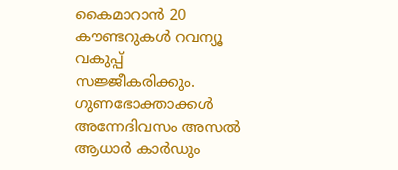കൈമാറാന്‍ 20 കൗണ്ടറുകള്‍ റവന്യൂ വകുപ്പ് സജ്ജീകരിക്കും. ഗുണഭോക്താക്കള്‍ അന്നേദിവസം അസല്‍ ആധാര്‍ കാര്‍ഡും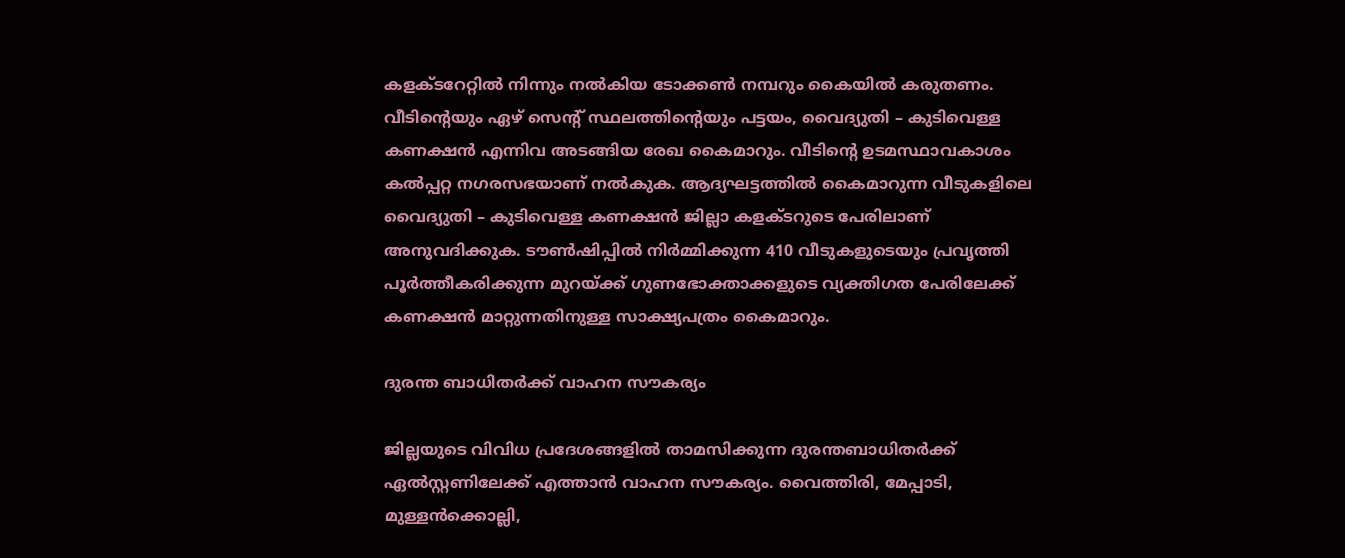കളക്ടറേറ്റില്‍ നിന്നും നല്‍കിയ ടോക്കണ്‍ നമ്പറും കൈയില്‍ കരുതണം. വീടിന്റെയും ഏഴ് സെന്റ് സ്ഥലത്തിന്റെയും പട്ടയം, വൈദ്യുതി – കുടിവെള്ള കണക്ഷന്‍ എന്നിവ അടങ്ങിയ രേഖ കൈമാറും. വീടിന്റെ ഉടമസ്ഥാവകാശം കല്‍പ്പറ്റ നഗരസഭയാണ് നല്‍കുക. ആദ്യഘട്ടത്തില്‍ കൈമാറുന്ന വീടുകളിലെ വൈദ്യുതി – കുടിവെള്ള കണക്ഷന്‍ ജില്ലാ കളക്ടറുടെ പേരിലാണ് അനുവദിക്കുക. ടൗണ്‍ഷിപ്പില്‍ നിര്‍മ്മിക്കുന്ന 410 വീടുകളുടെയും പ്രവൃത്തി പൂര്‍ത്തീകരിക്കുന്ന മുറയ്ക്ക് ഗുണഭോക്താക്കളുടെ വ്യക്തിഗത പേരിലേക്ക് കണക്ഷന്‍ മാറ്റുന്നതിനുള്ള സാക്ഷ്യപത്രം കൈമാറും.

ദുരന്ത ബാധിതര്‍ക്ക് വാഹന സൗകര്യം

ജില്ലയുടെ വിവിധ പ്രദേശങ്ങളില്‍ താമസിക്കുന്ന ദുരന്തബാധിതര്‍ക്ക് ഏല്‍സ്റ്റണിലേക്ക് എത്താന്‍ വാഹന സൗകര്യം. വൈത്തിരി, മേപ്പാടി, മുള്ളന്‍ക്കൊല്ലി,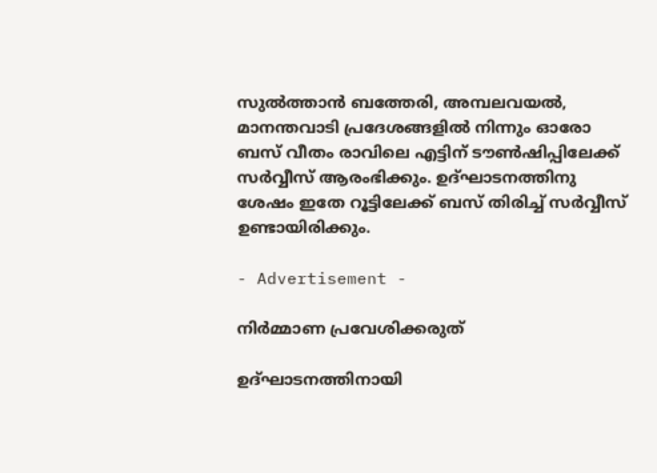സുല്‍ത്താന്‍ ബത്തേരി, അമ്പലവയല്‍, മാനന്തവാടി പ്രദേശങ്ങളില്‍ നിന്നും ഓരോ ബസ് വീതം രാവിലെ എട്ടിന് ടൗണ്‍ഷിപ്പിലേക്ക് സര്‍വ്വീസ് ആരംഭിക്കും. ഉദ്ഘാടനത്തിനു ശേഷം ഇതേ റൂട്ടിലേക്ക് ബസ് തിരിച്ച് സര്‍വ്വീസ് ഉണ്ടായിരിക്കും.

- Advertisement -

നിര്‍മ്മാണ പ്രവേശിക്കരുത്

ഉദ്ഘാടനത്തിനായി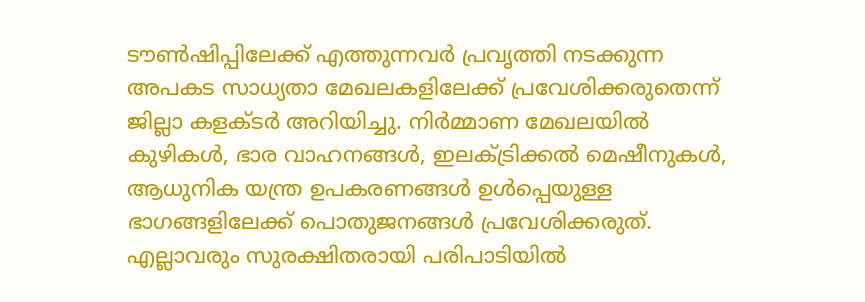ടൗണ്‍ഷിപ്പിലേക്ക് എത്തുന്നവര്‍ പ്രവൃത്തി നടക്കുന്ന അപകട സാധ്യതാ മേഖലകളിലേക്ക് പ്രവേശിക്കരുതെന്ന് ജില്ലാ കളക്ടര്‍ അറിയിച്ചു. നിര്‍മ്മാണ മേഖലയില്‍ കുഴികള്‍, ഭാര വാഹനങ്ങള്‍, ഇലക്ട്രിക്കല്‍ മെഷീനുകള്‍, ആധുനിക യന്ത്ര ഉപകരണങ്ങള്‍ ഉള്‍പ്പെയുള്ള ഭാഗങ്ങളിലേക്ക് പൊതുജനങ്ങള്‍ പ്രവേശിക്കരുത്. എല്ലാവരും സുരക്ഷിതരായി പരിപാടിയില്‍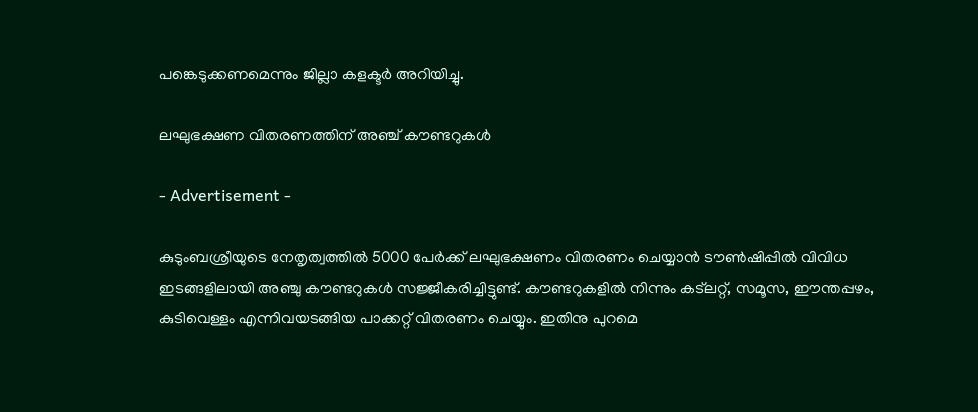പങ്കെടുക്കണമെന്നും ജില്ലാ കളക്ടര്‍ അറിയിച്ചു.

ലഘുഭക്ഷണ വിതരണത്തിന് അഞ്ച് കൗണ്ടറുകള്‍

- Advertisement -

കുടുംബശ്രീയുടെ നേതൃത്വത്തില്‍ 5000 പേര്‍ക്ക് ലഘുഭക്ഷണം വിതരണം ചെയ്യാന്‍ ടൗണ്‍ഷിപ്പില്‍ വിവിധ ഇടങ്ങളിലായി അഞ്ചു കൗണ്ടറുകള്‍ സജ്ജീകരിച്ചിട്ടുണ്ട്. കൗണ്ടറുകളില്‍ നിന്നും കട്‌ലറ്റ്, സമൂസ, ഈന്തപ്പഴം, കുടിവെള്ളം എന്നിവയടങ്ങിയ പാക്കറ്റ് വിതരണം ചെയ്യും. ഇതിനു പുറമെ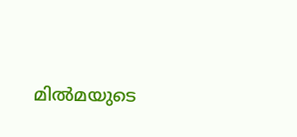മില്‍മയുടെ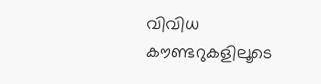വിവിധ കൗണ്ടറുകളിലൂടെ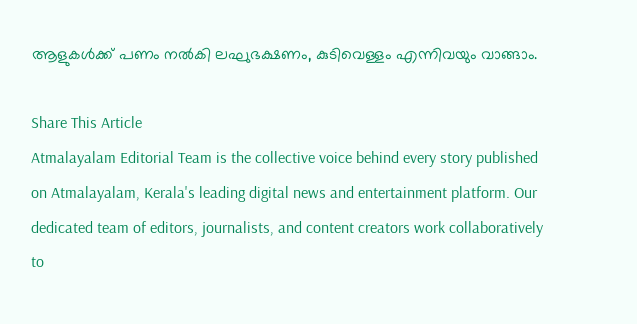ആളുകള്‍ക്ക് പണം നല്‍കി ലഘുഭക്ഷണം, കുടിവെള്ളം എന്നിവയും വാങ്ങാം.

Share This Article
Atmalayalam Editorial Team is the collective voice behind every story published on Atmalayalam, Kerala's leading digital news and entertainment platform. Our dedicated team of editors, journalists, and content creators work collaboratively to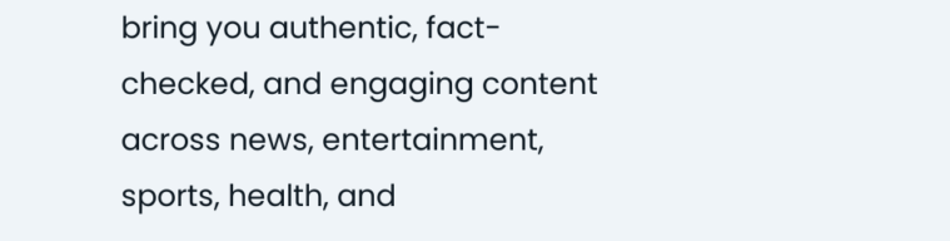bring you authentic, fact-checked, and engaging content across news, entertainment, sports, health, and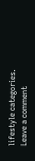lifestyle categories.
Leave a comment